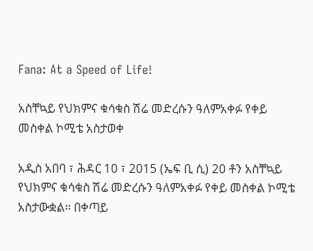Fana: At a Speed of Life!

አስቸኳይ የህክምና ቁሳቁስ ሽሬ መድረሱን ዓለምአቀፉ የቀይ መስቀል ኮሚቴ አስታወቀ

አዲስ አበባ ፣ ሕዳር 10 ፣ 2015 (ኤፍ ቢ ሲ) 20 ቶን አስቸኳይ የህክምና ቁሳቁስ ሽሬ መድረሱን ዓለምአቀፉ የቀይ መስቀል ኮሚቴ አስታውቋል፡፡ በቀጣይ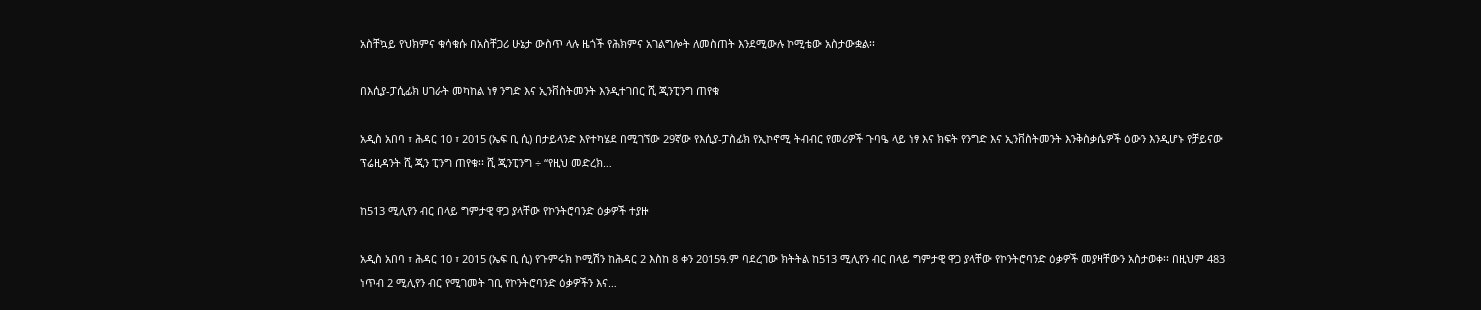አስቸኳይ የህክምና ቁሳቁሱ በአስቸጋሪ ሁኔታ ውስጥ ላሉ ዜጎች የሕክምና አገልግሎት ለመስጠት እንደሚውሉ ኮሚቴው አስታውቋል፡፡

በእሲያ-ፓሲፊክ ሀገራት መካከል ነፃ ንግድ እና ኢንቨስትመንት እንዲተገበር ሺ ጂንፒንግ ጠየቁ

አዲስ አበባ ፣ ሕዳር 10 ፣ 2015 (ኤፍ ቢ ሲ) በታይላንድ እየተካሄደ በሚገኘው 29ኛው የእሲያ-ፓስፊክ የኢኮኖሚ ትብብር የመሪዎች ጉባዔ ላይ ነፃ እና ክፍት የንግድ እና ኢንቨስትመንት እንቅስቃሴዎች ዕውን እንዲሆኑ የቻይናው ፕሬዚዳንት ሺ ጂን ፒንግ ጠየቁ፡፡ ሺ ጂንፒንግ ÷ “የዚህ መድረክ…

ከ513 ሚሊየን ብር በላይ ግምታዊ ዋጋ ያላቸው የኮንትሮባንድ ዕቃዎች ተያዙ

አዲስ አበባ ፣ ሕዳር 10 ፣ 2015 (ኤፍ ቢ ሲ) የጉምሩክ ኮሚሽን ከሕዳር 2 እስከ 8 ቀን 2015ዓ.ም ባደረገው ክትትል ከ513 ሚሊየን ብር በላይ ግምታዊ ዋጋ ያላቸው የኮንትሮባንድ ዕቃዎች መያዛቸውን አስታወቀ፡፡ በዚህም 483 ነጥብ 2 ሚሊየን ብር የሚገመት ገቢ የኮንትሮባንድ ዕቃዎችን እና…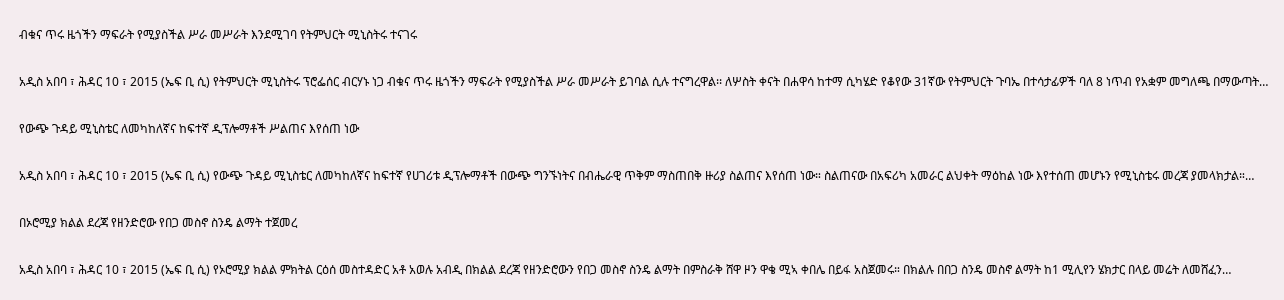ብቁና ጥሩ ዜጎችን ማፍራት የሚያስችል ሥራ መሥራት እንደሚገባ የትምህርት ሚኒስትሩ ተናገሩ

አዲስ አበባ ፣ ሕዳር 10 ፣ 2015 (ኤፍ ቢ ሲ) የትምህርት ሚኒስትሩ ፕሮፌሰር ብርሃኑ ነጋ ብቁና ጥሩ ዜጎችን ማፍራት የሚያስችል ሥራ መሥራት ይገባል ሲሉ ተናግረዋል፡፡ ለሦስት ቀናት በሐዋሳ ከተማ ሲካሄድ የቆየው 31ኛው የትምህርት ጉባኤ በተሳታፊዎች ባለ 8 ነጥብ የአቋም መግለጫ በማውጣት…

የውጭ ጉዳይ ሚኒስቴር ለመካከለኛና ከፍተኛ ዲፕሎማቶች ሥልጠና እየሰጠ ነው

አዲስ አበባ ፣ ሕዳር 10 ፣ 2015 (ኤፍ ቢ ሲ) የውጭ ጉዳይ ሚኒስቴር ለመካከለኛና ከፍተኛ የሀገሪቱ ዲፕሎማቶች በውጭ ግንኙነትና በብሔራዊ ጥቅም ማስጠበቅ ዙሪያ ስልጠና እየሰጠ ነው። ስልጠናው በአፍሪካ አመራር ልህቀት ማዕከል ነው እየተሰጠ መሆኑን የሚኒስቴሩ መረጃ ያመላክታል።…

በኦሮሚያ ክልል ደረጃ የዘንድሮው የበጋ መስኖ ስንዴ ልማት ተጀመረ

አዲስ አበባ ፣ ሕዳር 10 ፣ 2015 (ኤፍ ቢ ሲ) የኦሮሚያ ክልል ምክትል ርዕሰ መስተዳድር አቶ አወሉ አብዲ በክልል ደረጃ የዘንድሮውን የበጋ መስኖ ስንዴ ልማት በምስራቅ ሸዋ ዞን ዋቄ ሚኣ ቀበሌ በይፋ አስጀመሩ። በክልሉ በበጋ ስንዴ መስኖ ልማት ከ1 ሚሊየን ሄክታር በላይ መሬት ለመሸፈን…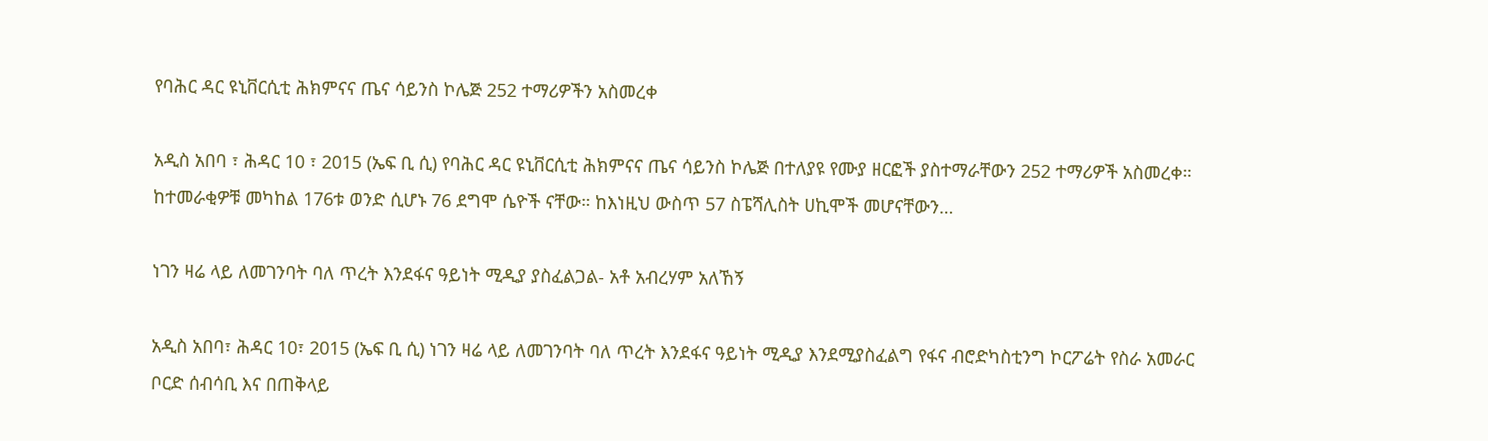የባሕር ዳር ዩኒቨርሲቲ ሕክምናና ጤና ሳይንስ ኮሌጅ 252 ተማሪዎችን አስመረቀ

አዲስ አበባ ፣ ሕዳር 10 ፣ 2015 (ኤፍ ቢ ሲ) የባሕር ዳር ዩኒቨርሲቲ ሕክምናና ጤና ሳይንስ ኮሌጅ በተለያዩ የሙያ ዘርፎች ያስተማራቸውን 252 ተማሪዎች አስመረቀ። ከተመራቂዎቹ መካከል 176ቱ ወንድ ሲሆኑ 76 ደግሞ ሴዮች ናቸው። ከእነዚህ ውስጥ 57 ስፔሻሊስት ሀኪሞች መሆናቸውን…

ነገን ዛሬ ላይ ለመገንባት ባለ ጥረት እንደፋና ዓይነት ሚዲያ ያስፈልጋል- አቶ አብረሃም አለኸኝ

አዲስ አበባ፣ ሕዳር 10፣ 2015 (ኤፍ ቢ ሲ) ነገን ዛሬ ላይ ለመገንባት ባለ ጥረት እንደፋና ዓይነት ሚዲያ እንደሚያስፈልግ የፋና ብሮድካስቲንግ ኮርፖሬት የስራ አመራር ቦርድ ሰብሳቢ እና በጠቅላይ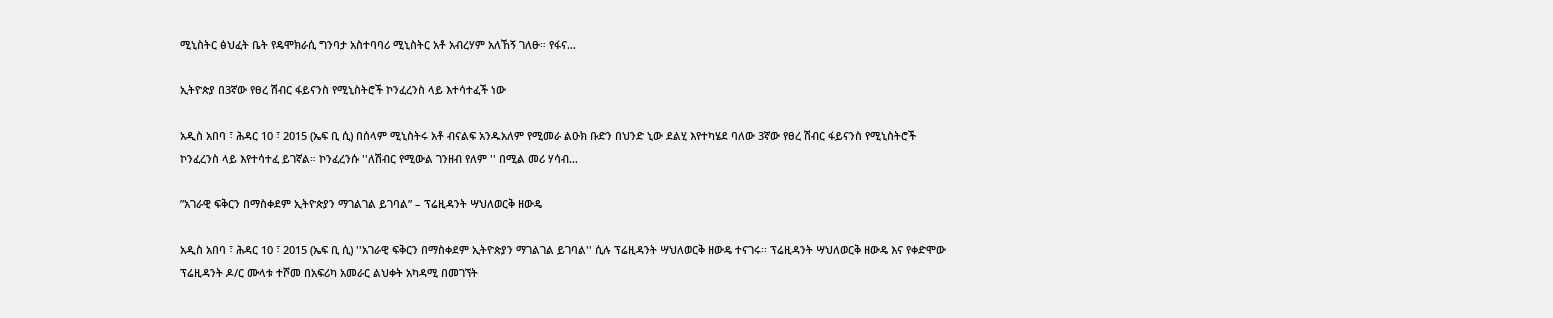ሚኒስትር ፅህፈት ቤት የዴሞክራሲ ግንባታ አስተባባሪ ሚኒስትር አቶ አብረሃም አለኸኝ ገለፁ። የፋና…

ኢትዮጵያ በ3ኛው የፀረ ሽብር ፋይናንስ የሚኒስትሮች ኮንፈረንስ ላይ እተሳተፈች ነው

አዲስ አበባ ፣ ሕዳር 10 ፣ 2015 (ኤፍ ቢ ሲ) በሰላም ሚኒስትሩ አቶ ብናልፍ አንዱአለም የሚመራ ልዑክ ቡድን በህንድ ኒው ደልሂ እየተካሄደ ባለው 3ኛው የፀረ ሽብር ፋይናንስ የሚኒስትሮች ኮንፈረንስ ላይ እየተሳተፈ ይገኛል። ኮንፈረንሱ ''ለሽብር የሚውል ገንዘብ የለም '' በሚል መሪ ሃሳብ…

”አገራዊ ፍቅርን በማስቀደም ኢትዮጵያን ማገልገል ይገባል” – ፕሬዚዳንት ሣህለወርቅ ዘውዴ

አዲስ አበባ ፣ ሕዳር 10 ፣ 2015 (ኤፍ ቢ ሲ) ''አገራዊ ፍቅርን በማስቀደም ኢትዮጵያን ማገልገል ይገባል'' ሲሉ ፕሬዚዳንት ሣህለወርቅ ዘውዴ ተናገሩ፡፡ ፕሬዚዳንት ሣህለወርቅ ዘውዴ እና የቀድሞው ፕሬዚዳንት ዶ/ር ሙላቱ ተሾመ በአፍሪካ አመራር ልህቀት አካዳሚ በመገኘት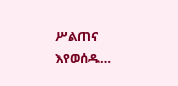ሥልጠና እየወሰዱ…